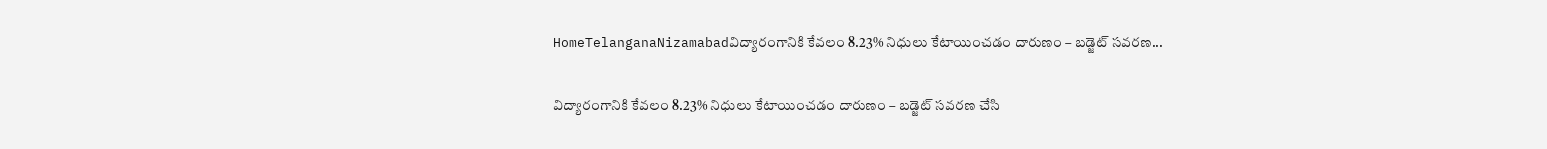HomeTelanganaNizamabadవిద్యారంగానికి కేవలం 8.23% నిధులు కేటాయించడం దారుణం – బడ్జెట్ సవరణ...

విద్యారంగానికి కేవలం 8.23% నిధులు కేటాయించడం దారుణం – బడ్జెట్ సవరణ చేసి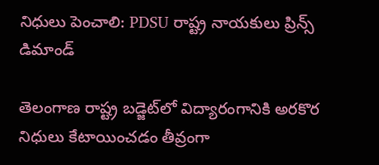నిధులు పెంచాలి: PDSU రాష్ట్ర నాయకులు ప్రిన్స్ డిమాండ్

తెలంగాణ రాష్ట్ర బడ్జెట్‌లో విద్యారంగానికి అరకొర నిధులు కేటాయించడం తీవ్రంగా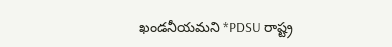ఖండనీయమని *PDSU రాష్ట్ర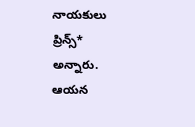నాయకులు ప్రిన్స్* అన్నారు. ఆయన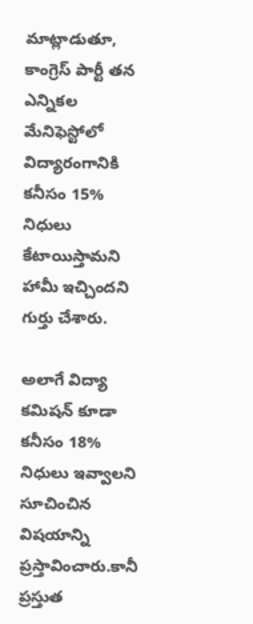మాట్లాడుతూ, కాంగ్రెస్ పార్టీ తన ఎన్నికల మేనిఫెస్టోలో విద్యారంగానికి కనీసం 15% నిధులు కేటాయిస్తామని హామీ ఇచ్చిందని గుర్తు చేశారు.

అలాగే విద్యా కమిషన్ కూడా కనీసం 18% నిధులు ఇవ్వాలని సూచించిన విషయాన్ని ప్రస్తావించారు.కానీ ప్రస్తుత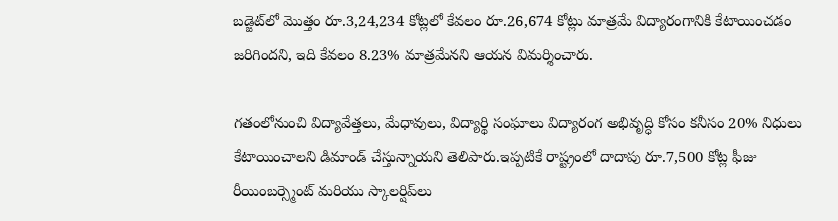బడ్జెట్‌లో మొత్తం రూ.3,24,234 కోట్లలో కేవలం రూ.26,674 కోట్లు మాత్రమే విద్యారంగానికి కేటాయించడం జరిగిందని, ఇది కేవలం 8.23% మాత్రమేనని ఆయన విమర్శించారు.

గతంలోనుంచి విద్యావేత్తలు, మేధావులు, విద్యార్థి సంఘాలు విద్యారంగ అభివృద్ధి కోసం కనీసం 20% నిధులు కేటాయించాలని డిమాండ్ చేస్తున్నాయని తెలిపారు.ఇప్పటికే రాష్ట్రంలో దాదాపు రూ.7,500 కోట్ల ఫీజు రీయింబర్స్మెంట్ మరియు స్కాలర్షిప్‌లు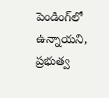పెండింగ్‌లో ఉన్నాయని, ప్రభుత్వ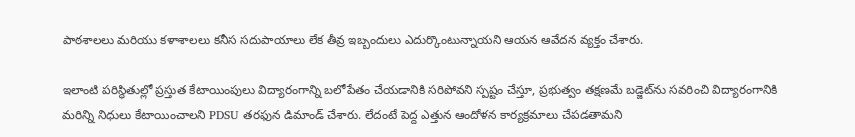పాఠశాలలు మరియు కళాశాలలు కనీస సదుపాయాలు లేక తీవ్ర ఇబ్బందులు ఎదుర్కొంటున్నాయని ఆయన ఆవేదన వ్యక్తం చేశారు.

ఇలాంటి పరిస్థితుల్లో ప్రస్తుత కేటాయింపులు విద్యారంగాన్ని బలోపేతం చేయడానికి సరిపోవని స్పష్టం చేస్తూ, ప్రభుత్వం తక్షణమే బడ్జెట్‌ను సవరించి విద్యారంగానికి మరిన్ని నిధులు కేటాయించాలని PDSU తరఫున డిమాండ్ చేశారు. లేదంటే పెద్ద ఎత్తున ఆందోళన కార్యక్రమాలు చేపడతామని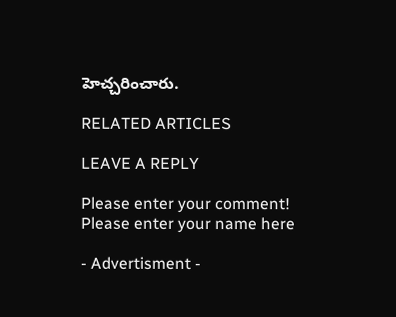హెచ్చరించారు.

RELATED ARTICLES

LEAVE A REPLY

Please enter your comment!
Please enter your name here

- Advertisment -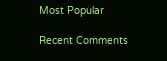Most Popular

Recent Comments